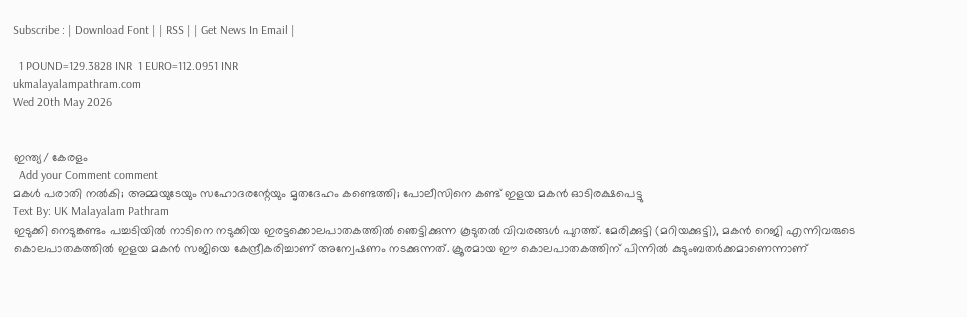Subscribe : | Download Font | | RSS | | Get News In Email |

  1 POUND=129.3828 INR  1 EURO=112.0951 INR
ukmalayalampathram.com
Wed 20th May 2026


ഇന്ത്യ/ കേരളം
  Add your Comment comment
മകള്‍ പരാതി നല്‍കി; അമ്മയുടേയും സഹോദരന്റേയും മൃതദേഹം കണ്ടെത്തി; പോലീസിനെ കണ്ട് ഇളയ മകന്‍ ഓടിരക്ഷപെട്ടു
Text By: UK Malayalam Pathram
ഇടുക്കി നെടുങ്കണ്ടം പച്ചടിയില്‍ നാടിനെ നടുക്കിയ ഇരട്ടക്കൊലപാതകത്തില്‍ ഞെട്ടിക്കുന്ന കൂടുതല്‍ വിവരങ്ങള്‍ പുറത്ത്. മേരിക്കുട്ടി (മറിയക്കുട്ടി), മകന്‍ റെജി എന്നിവരുടെ കൊലപാതകത്തില്‍ ഇളയ മകന്‍ സജിയെ കേന്ദ്രീകരിച്ചാണ് അന്വേഷണം നടക്കുന്നത്. ക്രൂരമായ ഈ കൊലപാതകത്തിന് പിന്നില്‍ കുടുംബതര്‍ക്കമാണെന്നാണ്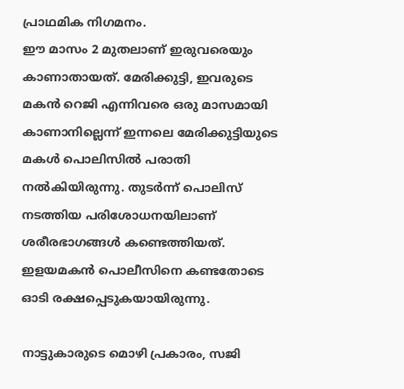പ്രാഥമിക നിഗമനം.
ഈ മാസം 2 മുതലാണ് ഇരുവരെയും കാണാതായത്. മേരിക്കുട്ടി, ഇവരുടെ മകന്‍ റെജി എന്നിവരെ ഒരു മാസമായി കാണാനില്ലെന്ന് ഇന്നലെ മേരിക്കുട്ടിയുടെ മകള്‍ പൊലിസില്‍ പരാതി നല്‍കിയിരുന്നു. തുടര്‍ന്ന് പൊലിസ് നടത്തിയ പരിശോധനയിലാണ് ശരീരഭാഗങ്ങള്‍ കണ്ടെത്തിയത്. ഇളയമകന്‍ പൊലീസിനെ കണ്ടതോടെ ഓടി രക്ഷപ്പെടുകയായിരുന്നു.

നാട്ടുകാരുടെ മൊഴി പ്രകാരം, സജി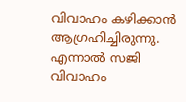വിവാഹം കഴിക്കാന്‍ ആഗ്രഹിച്ചിരുന്നു. എന്നാല്‍ സജി വിവാഹം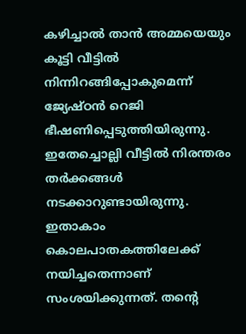കഴിച്ചാല്‍ താന്‍ അമ്മയെയും കൂട്ടി വീട്ടില്‍ നിന്നിറങ്ങിപ്പോകുമെന്ന് ജ്യേഷ്ഠന്‍ റെജി ഭീഷണിപ്പെടുത്തിയിരുന്നു. ഇതേച്ചൊല്ലി വീട്ടില്‍ നിരന്തരം തര്‍ക്കങ്ങള്‍ നടക്കാറുണ്ടായിരുന്നു. ഇതാകാം കൊലപാതകത്തിലേക്ക് നയിച്ചതെന്നാണ് സംശയിക്കുന്നത്. തന്റെ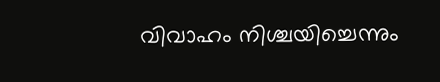വിവാഹം നിശ്ചയിച്ചെന്നും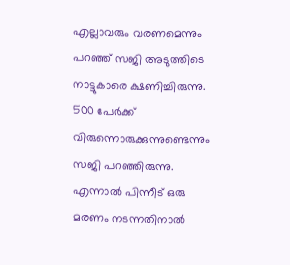എല്ലാവരും വരണമെന്നും പറഞ്ഞ് സജി അടുത്തിടെ നാട്ടുകാരെ ക്ഷണിച്ചിരുന്നു. 500 പേര്‍ക്ക് വിരുന്നൊരുക്കുന്നുണ്ടെന്നും സജി പറഞ്ഞിരുന്നു. എന്നാല്‍ പിന്നീട് ഒരു മരണം നടന്നതിനാല്‍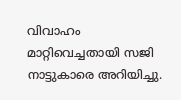വിവാഹം മാറ്റിവെച്ചതായി സജി നാട്ടുകാരെ അറിയിച്ചു.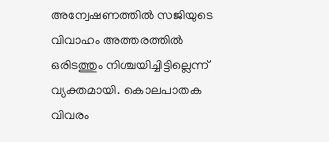അന്വേഷണത്തില്‍ സജിയുടെ വിവാഹം അത്തരത്തില്‍ ഒരിടത്തും നിശ്ചയിച്ചിട്ടില്ലെന്ന് വ്യക്തമായി. കൊലപാതക വിവരം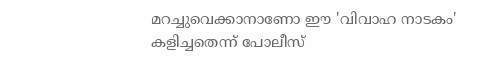മറച്ചുവെക്കാനാണോ ഈ 'വിവാഹ നാടകം' കളിച്ചതെന്ന് പോലീസ്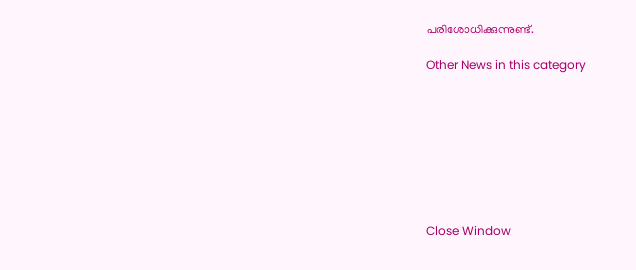പരിശോധിക്കുന്നുണ്ട്.

Other News in this category








Close Window